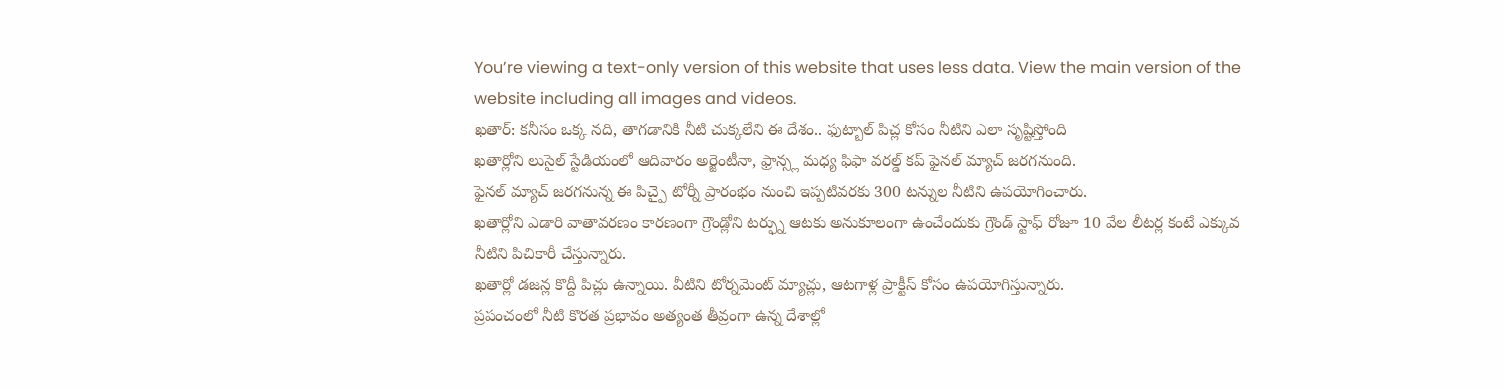You’re viewing a text-only version of this website that uses less data. View the main version of the website including all images and videos.
ఖతార్: కనీసం ఒక్క నది, తాగడానికి నీటి చుక్కలేని ఈ దేశం.. ఫుట్బాల్ పిచ్ల కోసం నీటిని ఎలా సృష్టిస్తోంది
ఖతార్లోని లుసైల్ స్టేడియంలో ఆదివారం అర్జెంటీనా, ఫ్రాన్స్ల మధ్య ఫిఫా వరల్డ్ కప్ ఫైనల్ మ్యాచ్ జరగనుంది.
ఫైనల్ మ్యాచ్ జరగనున్న ఈ పిచ్పై టోర్నీ ప్రారంభం నుంచి ఇప్పటివరకు 300 టన్నుల నీటిని ఉపయోగించారు.
ఖతార్లోని ఎడారి వాతావరణం కారణంగా గ్రౌండ్లోని టర్ఫ్ను ఆటకు అనుకూలంగా ఉంచేందుకు గ్రౌండ్ స్టాఫ్ రోజూ 10 వేల లీటర్ల కంటే ఎక్కువ నీటిని పిచికారీ చేస్తున్నారు.
ఖతార్లో డజన్ల కొద్దీ పిచ్లు ఉన్నాయి. వీటిని టోర్నమెంట్ మ్యాచ్లు, ఆటగాళ్ల ప్రాక్టీస్ కోసం ఉపయోగిస్తున్నారు.
ప్రపంచంలో నీటి కొరత ప్రభావం అత్యంత తీవ్రంగా ఉన్న దేశాల్లో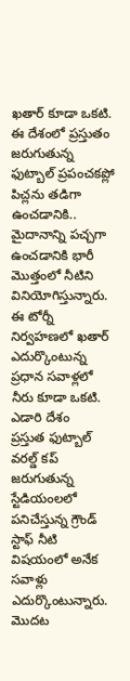ఖతార్ కూడా ఒకటి.
ఈ దేశంలో ప్రస్తుతం జరుగుతున్న ఫుట్బాల్ ప్రపంచకప్లో పిచ్లను తడిగా ఉంచడానికి.. మైదానాన్ని పచ్చగా ఉంచడానికి భారీ మొత్తంలో నీటిని వినియోగిస్తున్నారు.
ఈ టోర్నీ నిర్వహణలో ఖతార్ ఎదుర్కొంటున్న ప్రధాన సవాళ్లలో నీరు కూడా ఒకటి.
ఎడారి దేశం
ప్రస్తుత ఫుట్బాల్ వరల్డ్ కప్ జరుగుతున్న స్టేడియంలలో పనిచేస్తున్న గ్రౌండ్ స్టాఫ్ నీటి విషయంలో అనేక సవాళ్లు ఎదుర్కొంటున్నారు.
మొదట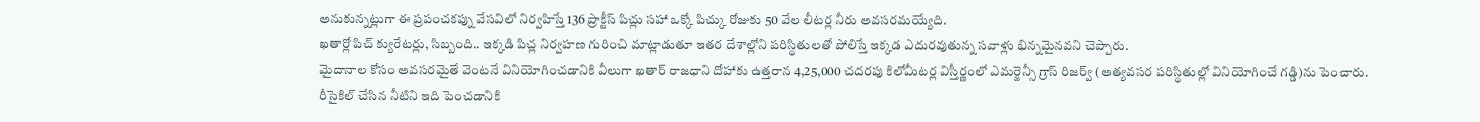అనుకున్నట్లుగా ఈ ప్రపంచకప్ను వేసవిలో నిర్వహిస్తే 136 ప్రాక్టీస్ పిచ్లు సహా ఒక్కో పిచ్కు రోజుకు 50 వేల లీటర్ల నీరు అవసరమయ్యేది.
ఖతార్లో పిచ్ క్యురేటర్లు, సిబ్బంది.. ఇక్కడి పిచ్ల నిర్వహణ గురించి మాట్లాడుతూ ఇతర దేశాల్లోని పరిస్థితులతో పోలిస్తే ఇక్కడ ఎదురవుతున్న సవాళ్లు భిన్నమైనవని చెప్పారు.
మైదానాల కోసం అవసరమైతే వెంటనే వినియోగించడానికి వీలుగా ఖతార్ రాజధాని దోహాకు ఉత్తరాన 4,25,000 చదరపు కిలోమీటర్ల విస్తీర్ణంలో ఎమర్జెన్సీ గ్రాస్ రిజర్వ్ (అత్యవసర పరిస్థితుల్లో వినియోగించే గడ్డి)ను పెంచారు.
రీసైకిల్ చేసిన నీటిని ఇది పెంచడానికి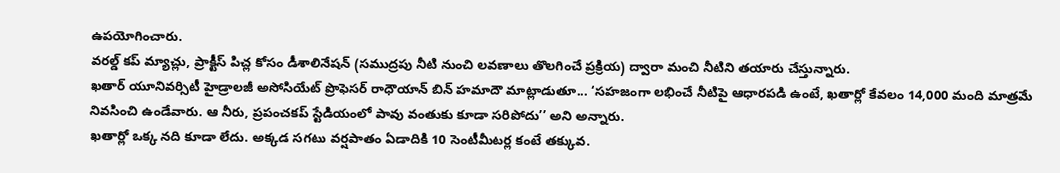ఉపయోగించారు.
వరల్డ్ కప్ మ్యాచ్లు, ప్రాక్టీస్ పిచ్ల కోసం డీశాలినేషన్ (సముద్రపు నీటి నుంచి లవణాలు తొలగించే ప్రక్రియ) ద్వారా మంచి నీటిని తయారు చేస్తున్నారు.
ఖతార్ యూనివర్సిటీ హైడ్రాలజీ అసోసియేట్ ప్రొఫెసర్ రాధౌయాన్ బిన్ హమాదౌ మాట్లాడుతూ... ‘సహజంగా లభించే నీటిపై ఆధారపడి ఉంటే, ఖతార్లో కేవలం 14,000 మంది మాత్రమే నివసించి ఉండేవారు. ఆ నీరు, ప్రపంచకప్ స్టేడియంలో పావు వంతుకు కూడా సరిపోదు’’ అని అన్నారు.
ఖతార్లో ఒక్క నది కూడా లేదు. అక్కడ సగటు వర్షపాతం ఏడాదికి 10 సెంటీమీటర్ల కంటే తక్కువ.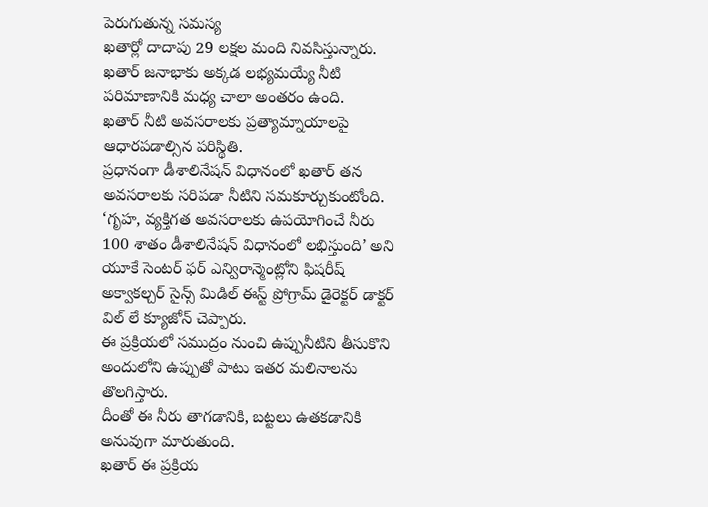పెరుగుతున్న సమస్య
ఖతార్లో దాదాపు 29 లక్షల మంది నివసిస్తున్నారు.
ఖతార్ జనాభాకు అక్కడ లభ్యమయ్యే నీటి పరిమాణానికి మధ్య చాలా అంతరం ఉంది.
ఖతార్ నీటి అవసరాలకు ప్రత్యామ్నాయాలపై ఆధారపడాల్సిన పరిస్థితి.
ప్రధానంగా డీశాలినేషన్ విధానంలో ఖతార్ తన అవసరాలకు సరిపడా నీటిని సమకూర్చుకుంటోంది.
‘గృహ, వ్యక్తిగత అవసరాలకు ఉపయోగించే నీరు 100 శాతం డీశాలినేషన్ విధానంలో లభిస్తుంది’ అని యూకే సెంటర్ ఫర్ ఎన్విరాన్మెంట్లోని ఫిషరీష్ అక్వాకల్చర్ సైన్స్ మిడిల్ ఈస్ట్ ప్రోగ్రామ్ డైరెక్టర్ డాక్టర్ విల్ లే క్యూజోన్ చెప్పారు.
ఈ ప్రక్రియలో సముద్రం నుంచి ఉప్పునీటిని తీసుకొని అందులోని ఉప్పుతో పాటు ఇతర మలినాలను తొలగిస్తారు.
దీంతో ఈ నీరు తాగడానికి, బట్టలు ఉతకడానికి అనువుగా మారుతుంది.
ఖతార్ ఈ ప్రక్రియ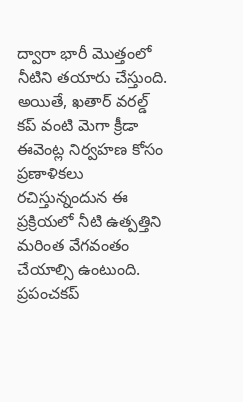ద్వారా భారీ మొత్తంలో నీటిని తయారు చేస్తుంది.
అయితే, ఖతార్ వరల్డ్ కప్ వంటి మెగా క్రీడా ఈవెంట్ల నిర్వహణ కోసం ప్రణాళికలు రచిస్తున్నందున ఈ ప్రక్రియలో నీటి ఉత్పత్తిని మరింత వేగవంతం చేయాల్సి ఉంటుంది.
ప్రపంచకప్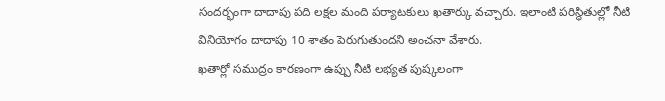సందర్భంగా దాదాపు పది లక్షల మంది పర్యాటకులు ఖతార్కు వచ్చారు. ఇలాంటి పరిస్థితుల్లో నీటి వినియోగం దాదాపు 10 శాతం పెరుగుతుందని అంచనా వేశారు.
ఖతార్లో సముద్రం కారణంగా ఉప్పు నీటి లభ్యత పుష్కలంగా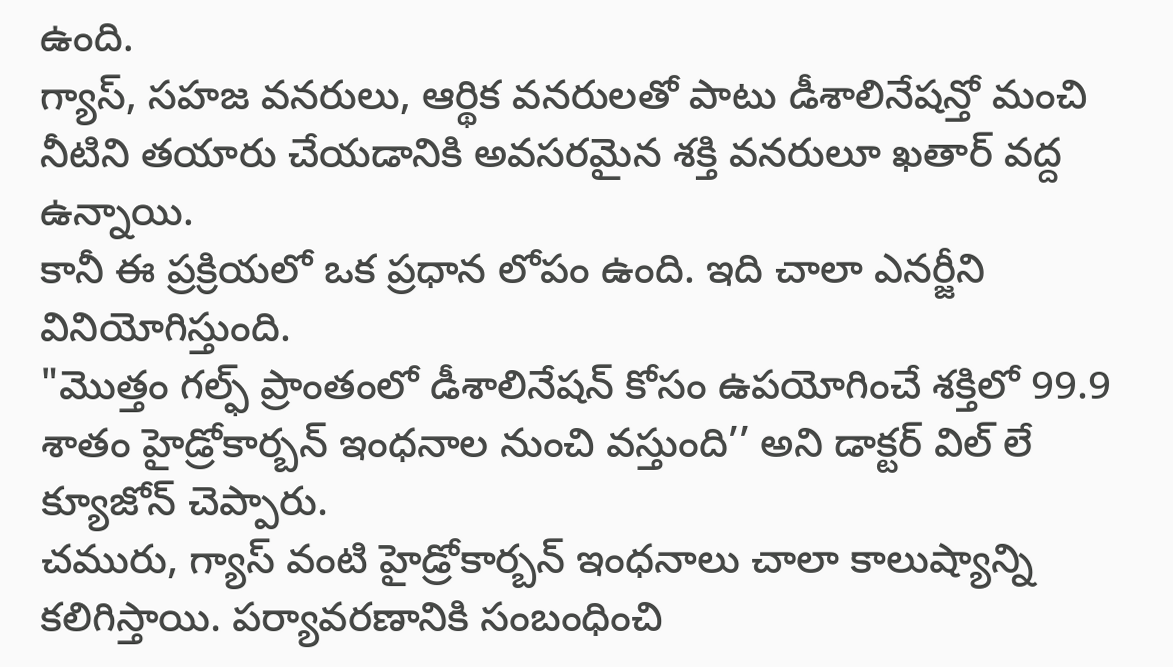ఉంది.
గ్యాస్, సహజ వనరులు, ఆర్థిక వనరులతో పాటు డీశాలినేషన్తో మంచి నీటిని తయారు చేయడానికి అవసరమైన శక్తి వనరులూ ఖతార్ వద్ద ఉన్నాయి.
కానీ ఈ ప్రక్రియలో ఒక ప్రధాన లోపం ఉంది. ఇది చాలా ఎనర్జీని వినియోగిస్తుంది.
"మొత్తం గల్ఫ్ ప్రాంతంలో డీశాలినేషన్ కోసం ఉపయోగించే శక్తిలో 99.9 శాతం హైడ్రోకార్బన్ ఇంధనాల నుంచి వస్తుంది’’ అని డాక్టర్ విల్ లే క్యూజోన్ చెప్పారు.
చమురు, గ్యాస్ వంటి హైడ్రోకార్బన్ ఇంధనాలు చాలా కాలుష్యాన్ని కలిగిస్తాయి. పర్యావరణానికి సంబంధించి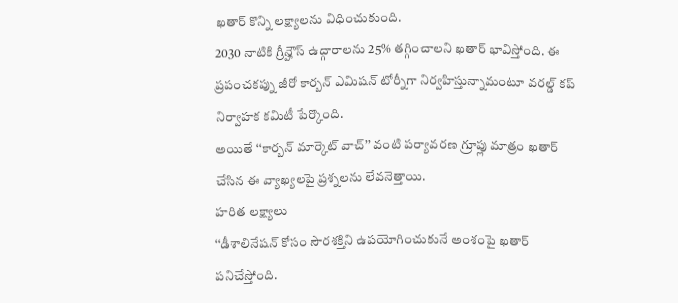ఖతార్ కొన్ని లక్ష్యాలను విధించుకుంది.
2030 నాటికి గ్రీన్హౌస్ ఉద్గారాలను 25% తగ్గించాలని ఖతార్ భావిస్తోంది. ఈ ప్రపంచకప్ను జీరో కార్బన్ ఎమిషన్ టోర్నీగా నిర్వహిస్తున్నామంటూ వరల్డ్ కప్ నిర్వాహక కమిటీ పేర్కొంది.
అయితే ‘‘కార్బన్ మార్కెట్ వాచ్’’ వంటి పర్యావరణ గ్రూప్లు మాత్రం ఖతార్ చేసిన ఈ వ్యాఖ్యలపై ప్రశ్నలను లేవనెత్తాయి.
హరిత లక్ష్యాలు
‘‘డీశాలినేషన్ కోసం సౌరశక్తిని ఉపయోగించుకునే అంశంపై ఖతార్ పనిచేస్తోంది.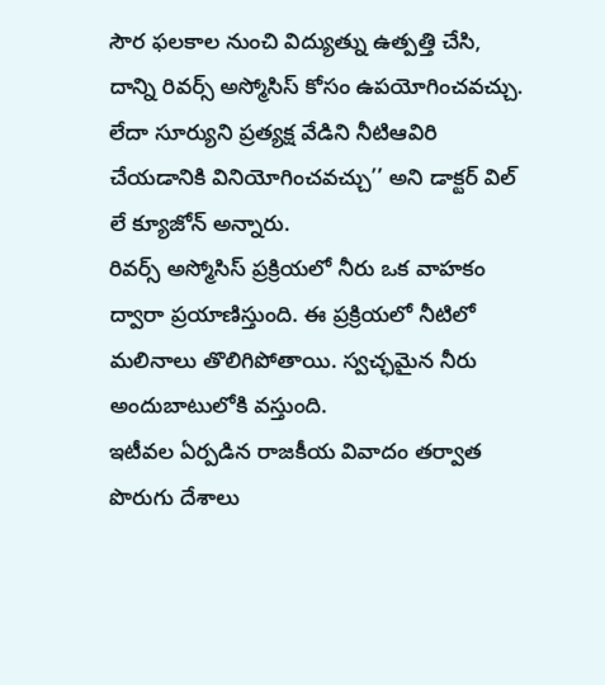సౌర ఫలకాల నుంచి విద్యుత్ను ఉత్పత్తి చేసి, దాన్ని రివర్స్ అస్మోసిస్ కోసం ఉపయోగించవచ్చు. లేదా సూర్యుని ప్రత్యక్ష వేడిని నీటిఆవిరి చేయడానికి వినియోగించవచ్చు’’ అని డాక్టర్ విల్ లే క్యూజోన్ అన్నారు.
రివర్స్ అస్మోసిస్ ప్రక్రియలో నీరు ఒక వాహకం ద్వారా ప్రయాణిస్తుంది. ఈ ప్రక్రియలో నీటిలో మలినాలు తొలిగిపోతాయి. స్వచ్ఛమైన నీరు అందుబాటులోకి వస్తుంది.
ఇటీవల ఏర్పడిన రాజకీయ వివాదం తర్వాత పొరుగు దేశాలు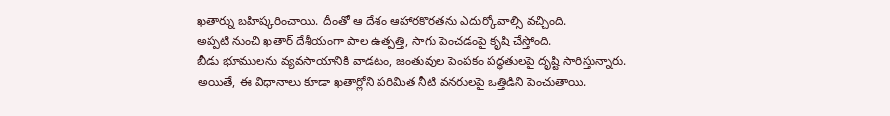ఖతార్ను బహిష్కరించాయి. దీంతో ఆ దేశం ఆహారకొరతను ఎదుర్కోవాల్సి వచ్చింది.
అప్పటి నుంచి ఖతార్ దేశీయంగా పాల ఉత్పత్తి, సాగు పెంచడంపై కృషి చేస్తోంది.
బీడు భూములను వ్యవసాయానికి వాడటం, జంతువుల పెంపకం పద్ధతులపై దృష్టి సారిస్తున్నారు.
అయితే, ఈ విధానాలు కూడా ఖతార్లోని పరిమిత నీటి వనరులపై ఒత్తిడిని పెంచుతాయి.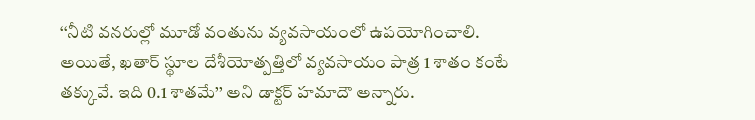‘‘నీటి వనరుల్లో మూడో వంతును వ్యవసాయంలో ఉపయోగించాలి. అయితే, ఖతార్ స్థూల దేశీయోత్పత్తిలో వ్యవసాయం పాత్ర 1 శాతం కంటే తక్కువే. ఇది 0.1 శాతమే’’ అని డాక్టర్ హమాదౌ అన్నారు.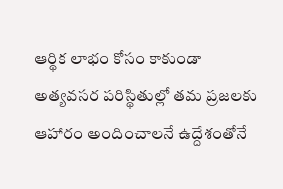ఆర్థిక లాభం కోసం కాకుండా అత్యవసర పరిస్థితుల్లో తమ ప్రజలకు ఆహారం అందించాలనే ఉద్దేశంతోనే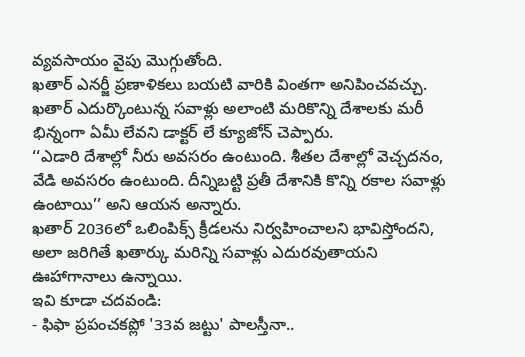వ్యవసాయం వైపు మొగ్గుతోంది.
ఖతార్ ఎనర్జీ ప్రణాళికలు బయటి వారికి వింతగా అనిపించవచ్చు. ఖతార్ ఎదుర్కొంటున్న సవాళ్లు అలాంటి మరికొన్ని దేశాలకు మరీ భిన్నంగా ఏమీ లేవని డాక్టర్ లే క్యూజోన్ చెప్పారు.
‘‘ఎడారి దేశాల్లో నీరు అవసరం ఉంటుంది. శీతల దేశాల్లో వెచ్చదనం, వేడి అవసరం ఉంటుంది. దీన్నిబట్టి ప్రతీ దేశానికి కొన్ని రకాల సవాళ్లు ఉంటాయి’’ అని ఆయన అన్నారు.
ఖతార్ 2036లో ఒలింపిక్స్ క్రీడలను నిర్వహించాలని భావిస్తోందని, అలా జరిగితే ఖతార్కు మరిన్ని సవాళ్లు ఎదురవుతాయని ఊహాగానాలు ఉన్నాయి.
ఇవి కూడా చదవండి:
- ఫిఫా ప్రపంచకప్లో '33వ జట్టు' పాలస్తీనా..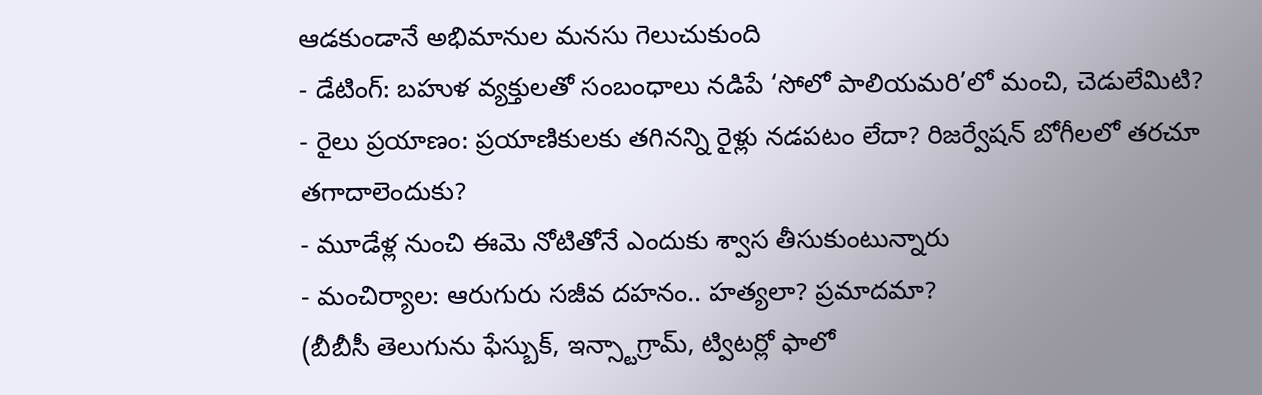ఆడకుండానే అభిమానుల మనసు గెలుచుకుంది
- డేటింగ్: బహుళ వ్యక్తులతో సంబంధాలు నడిపే ‘సోలో పాలియమరి’లో మంచి, చెడులేమిటి?
- రైలు ప్రయాణం: ప్రయాణికులకు తగినన్ని రైళ్లు నడపటం లేదా? రిజర్వేషన్ బోగీలలో తరచూ తగాదాలెందుకు?
- మూడేళ్ల నుంచి ఈమె నోటితోనే ఎందుకు శ్వాస తీసుకుంటున్నారు
- మంచిర్యాల: ఆరుగురు సజీవ దహనం.. హత్యలా? ప్రమాదమా?
(బీబీసీ తెలుగును ఫేస్బుక్, ఇన్స్టాగ్రామ్, ట్విటర్లో ఫాలో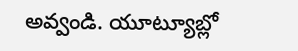అవ్వండి. యూట్యూబ్లో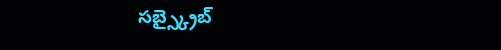సబ్స్క్రైబ్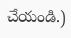చేయండి.)